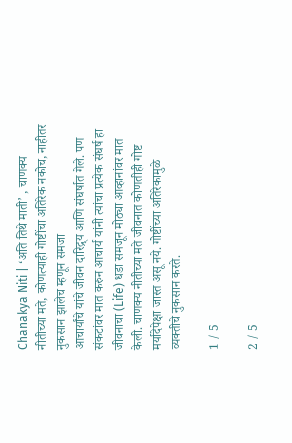Chanakya Niti | ‘अति तिथे माती’ , चाणक्य नीतीच्या मते, कोणत्याही गोष्टींचा अतिरेक नकोच, नाहीतर नुकसान झालेच म्हणून समजा
आचार्यांचे यांचे जीवन दारिद्र्य आणि संघर्षात गेले. पण संकटांवर मात करुन आचार्य यांनी त्यांचा प्रत्येक संघर्ष हा जीवनाचा (Life) धडा समजून मोठ्या आव्हानांवर मात केली. चाणक्य नीतीच्या मते जीवनात कोणतीही गोष्ट मर्यादेपेक्षा जास्त असू नये. गोष्टींच्या अतिरेकामुळे व्यक्तीचे नुकसान करते.

1 / 5

2 / 5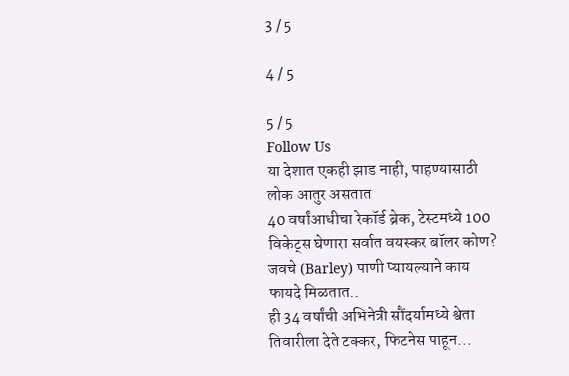3 / 5

4 / 5

5 / 5
Follow Us
या देशात एकही झाड नाही, पाहण्यासाठी लोक आतुर असतात
40 वर्षांआधीचा रेकॉर्ड ब्रेक, टेस्टमध्ये 100 विकेट्स घेणारा सर्वात वयस्कर बॉलर कोण?
जवचे (Barley) पाणी प्यायल्याने काय फायदे मिळतात..
ही 34 वर्षांची अभिनेत्री सौंदर्यामध्ये श्वेता तिवारीला देते टक्कर, फिटनेस पाहून...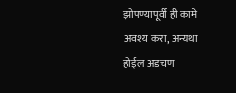झोपण्यापूर्वी ही कामे अवश्य करा, अन्यथा होईल अडचण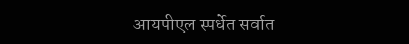आयपीएल स्पर्धेत सर्वात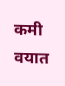कमी वयात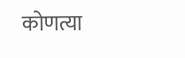कोणत्या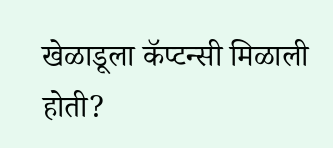खेळाडूला कॅप्टन्सी मिळाली होती?